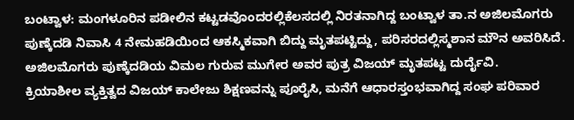ಬಂಟ್ವಾಳ: ಮಂಗಳೂರಿನ ಪಡೀಲಿನ ಕಟ್ಟಡವೊಂದರಲ್ಲಿಕೆಲಸದಲ್ಲಿ ನಿರತನಾಗಿದ್ದ ಬಂಟ್ವಾಳ ತಾ.ನ ಅಜಿಲಮೊಗರು ಪುಣ್ಕೆದಡಿ ನಿವಾಸಿ 4 ನೇಮಹಡಿಯಿಂದ ಆಕಸ್ಮಿಕವಾಗಿ ಬಿದ್ದು ಮೃತಪಟ್ಟಿದ್ದು, ಪರಿಸರದಲ್ಲಿಸ್ಮಶಾನ ಮೌನ ಅವರಿಸಿದೆ. ಅಜಿಲಮೊಗರು ಪುಣ್ಕೆದಡಿಯ ವಿಮಲ ಗುರುವ ಮುಗೇರ ಅವರ ಪುತ್ರ ವಿಜಯ್ ಮೃತಪಟ್ಟ ದುರ್ದೈವಿ.
ಕ್ರಿಯಾಶೀಲ ವ್ಯಕ್ತಿತ್ವದ ವಿಜಯ್ ಕಾಲೇಜು ಶಿಕ್ಷಣವನ್ನು ಪೂರೈಸಿ, ಮನೆಗೆ ಆಧಾರಸ್ತಂಭವಾಗಿದ್ದ ಸಂಘ ಪರಿವಾರ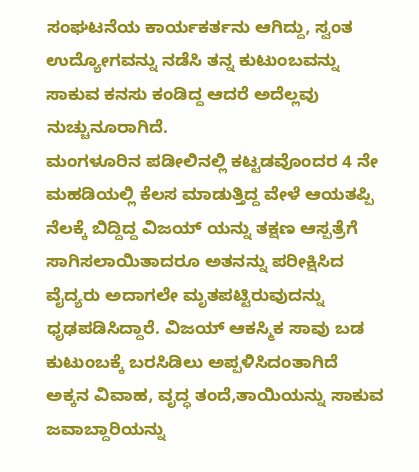ಸಂಘಟನೆಯ ಕಾರ್ಯಕರ್ತನು ಆಗಿದ್ದು, ಸ್ವಂತ ಉದ್ಯೋಗವನ್ನು ನಡೆಸಿ ತನ್ನ ಕುಟುಂಬವನ್ನು ಸಾಕುವ ಕನಸು ಕಂಡಿದ್ದ ಆದರೆ ಅದೆಲ್ಲವು ನುಚ್ಚುನೂರಾಗಿದೆ.
ಮಂಗಳೂರಿನ ಪಡೀಲಿನಲ್ಲಿ ಕಟ್ಟಡವೊಂದರ 4 ನೇ ಮಹಡಿಯಲ್ಲಿ ಕೆಲಸ ಮಾಡುತ್ತಿದ್ದ ವೇಳೆ ಆಯತಪ್ಪಿ ನೆಲಕ್ಕೆ ಬಿದ್ದಿದ್ದ ವಿಜಯ್ ಯನ್ನು ತಕ್ಷಣ ಆಸ್ಪತ್ರೆಗೆ ಸಾಗಿಸಲಾಯಿತಾದರೂ ಅತನನ್ನು ಪರೀಕ್ಷಿಸಿದ
ವೈದ್ಯರು ಅದಾಗಲೇ ಮೃತಪಟ್ಟಿರುವುದನ್ನು ಧೃಢಪಡಿಸಿದ್ದಾರೆ. ವಿಜಯ್ ಆಕಸ್ಮಿಕ ಸಾವು ಬಡ ಕುಟುಂಬಕ್ಕೆ ಬರಸಿಡಿಲು ಅಪ್ಪಳಿಸಿದಂತಾಗಿದೆ
ಅಕ್ಕನ ವಿವಾಹ, ವೃದ್ಧ ತಂದೆ,ತಾಯಿಯನ್ನು ಸಾಕುವ ಜವಾಬ್ದಾರಿಯನ್ನು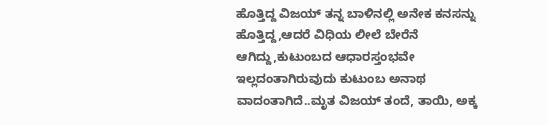ಹೊತ್ತಿದ್ದ ವಿಜಯ್ ತನ್ನ ಬಾಳಿನಲ್ಲಿ ಅನೇಕ ಕನಸನ್ನು ಹೊತ್ತಿದ್ದ,ಆದರೆ ವಿಧಿಯ ಲೀಲೆ ಬೇರೆನೆ ಆಗಿದ್ದು,ಕುಟುಂಬದ ಆಧಾರಸ್ತಂಭವೇ ಇಲ್ಲದಂತಾಗಿರುವುದು ಕುಟುಂಬ ಅನಾಥ ವಾದಂತಾಗಿದೆ..ಮೃತ ವಿಜಯ್ ತಂದೆ, ತಾಯಿ, ಅಕ್ಕ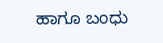ಹಾಗೂ ಬಂಧು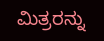ಮಿತ್ರರನ್ನು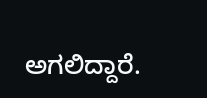ಅಗಲಿದ್ದಾರೆ.